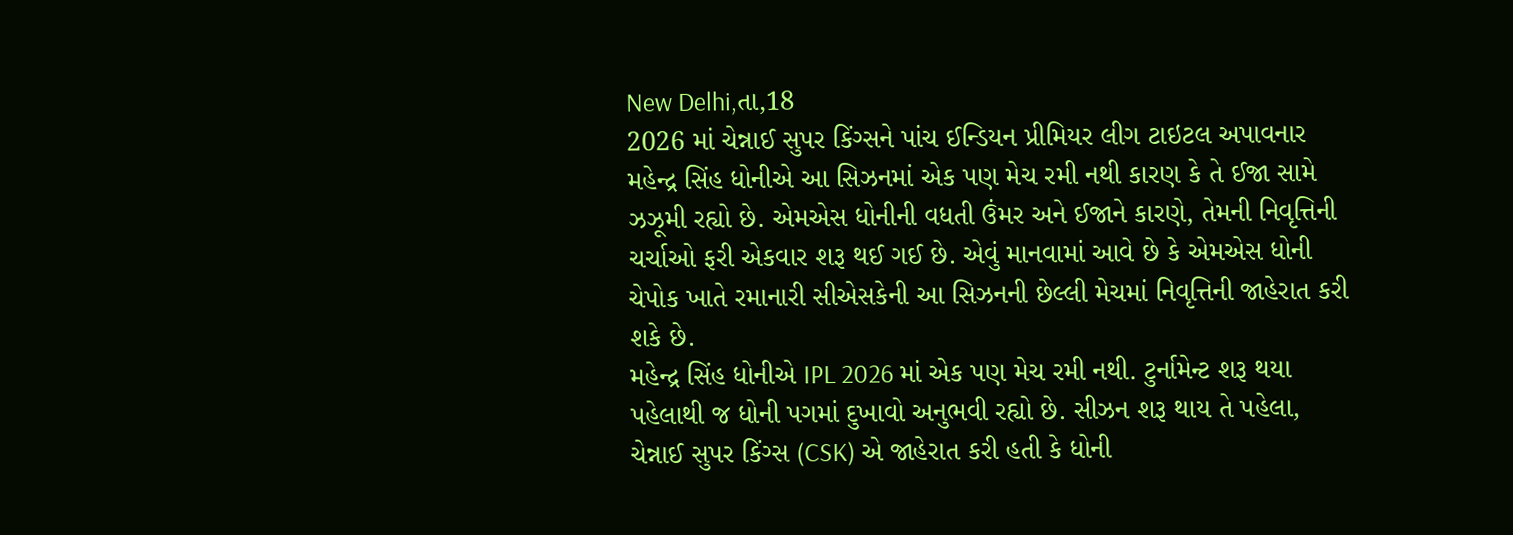New Delhi,તા,18
2026 માં ચેન્નાઈ સુપર કિંગ્સને પાંચ ઈન્ડિયન પ્રીમિયર લીગ ટાઇટલ અપાવનાર મહેન્દ્ર સિંહ ધોનીએ આ સિઝનમાં એક પણ મેચ રમી નથી કારણ કે તે ઈજા સામે ઝઝૂમી રહ્યો છે. એમએસ ધોનીની વધતી ઉંમર અને ઈજાને કારણે, તેમની નિવૃત્તિની ચર્ચાઓ ફરી એકવાર શરૂ થઈ ગઈ છે. એવું માનવામાં આવે છે કે એમએસ ધોની ચેપોક ખાતે રમાનારી સીએસકેની આ સિઝનની છેલ્લી મેચમાં નિવૃત્તિની જાહેરાત કરી શકે છે.
મહેન્દ્ર સિંહ ધોનીએ IPL 2026 માં એક પણ મેચ રમી નથી. ટુર્નામેન્ટ શરૂ થયા પહેલાથી જ ધોની પગમાં દુખાવો અનુભવી રહ્યો છે. સીઝન શરૂ થાય તે પહેલા, ચેન્નાઈ સુપર કિંગ્સ (CSK) એ જાહેરાત કરી હતી કે ધોની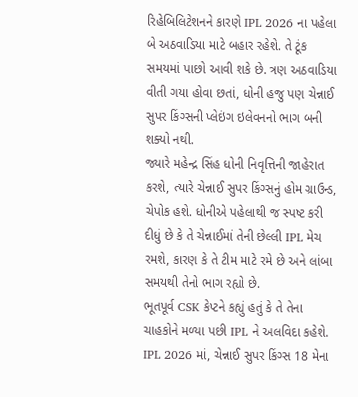રિહેબિલિટેશનને કારણે IPL 2026 ના પહેલા બે અઠવાડિયા માટે બહાર રહેશે. તે ટૂંક સમયમાં પાછો આવી શકે છે. ત્રણ અઠવાડિયા વીતી ગયા હોવા છતાં, ધોની હજુ પણ ચેન્નાઈ સુપર કિંગ્સની પ્લેઇંગ ઇલેવનનો ભાગ બની શક્યો નથી.
જ્યારે મહેન્દ્ર સિંહ ધોની નિવૃત્તિની જાહેરાત કરશે, ત્યારે ચેન્નાઈ સુપર કિંગ્સનું હોમ ગ્રાઉન્ડ, ચેપોક હશે. ધોનીએ પહેલાથી જ સ્પષ્ટ કરી દીધું છે કે તે ચેન્નાઈમાં તેની છેલ્લી IPL મેચ રમશે, કારણ કે તે ટીમ માટે રમે છે અને લાંબા સમયથી તેનો ભાગ રહ્યો છે.
ભૂતપૂર્વ CSK કેપ્ટને કહ્યું હતું કે તે તેના ચાહકોને મળ્યા પછી IPL ને અલવિદા કહેશે. IPL 2026 માં, ચેન્નાઈ સુપર કિંગ્સ 18 મેના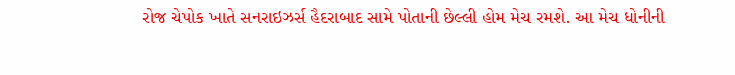રોજ ચેપોક ખાતે સનરાઇઝર્સ હૈદરાબાદ સામે પોતાની છેલ્લી હોમ મેચ રમશે. આ મેચ ધોનીની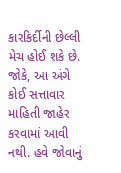કારકિર્દીની છેલ્લી મેચ હોઈ શકે છે.
જોકે, આ અંગે કોઈ સત્તાવાર માહિતી જાહેર કરવામાં આવી નથી. હવે જોવાનું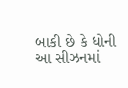બાકી છે કે ધોની આ સીઝનમાં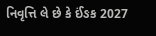નિવૃત્તિ લે છે કે ઈંઙક 2027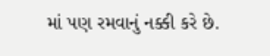માં પણ રમવાનું નક્કી કરે છે.